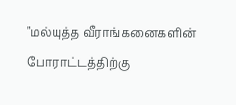"மல்யுத்த வீராங்கனைகளின் போராட்டத்திற்கு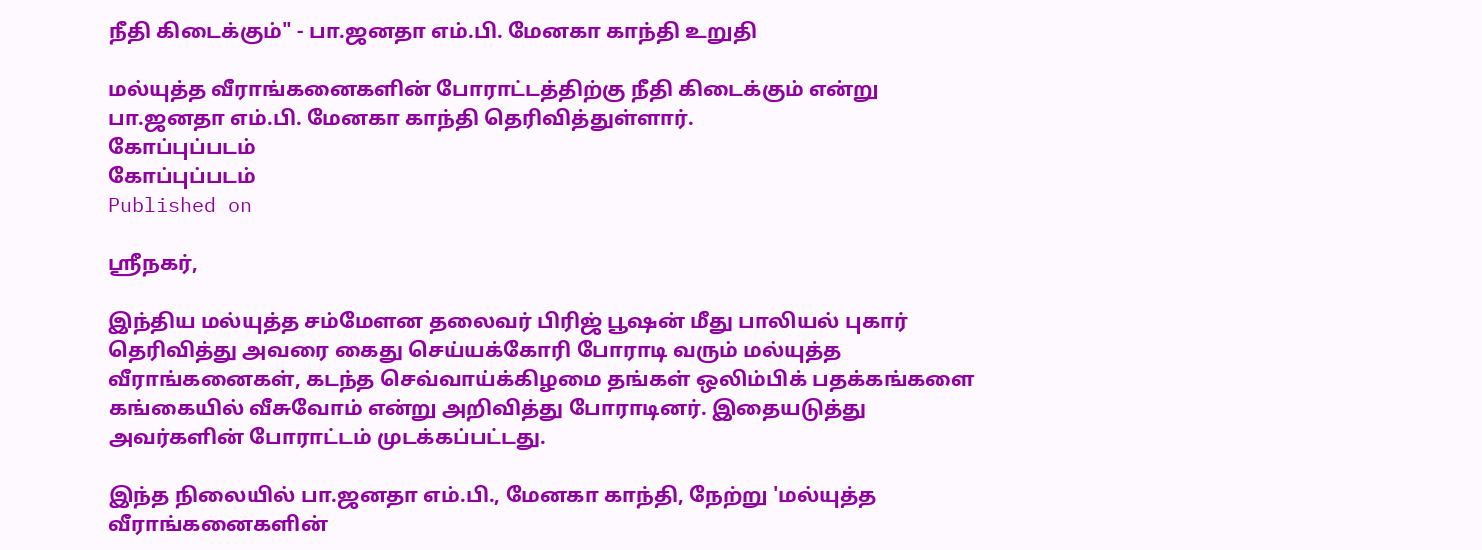நீதி கிடைக்கும்" - பா.ஜனதா எம்.பி. மேனகா காந்தி உறுதி

மல்யுத்த வீராங்கனைகளின் போராட்டத்திற்கு நீதி கிடைக்கும் என்று பா.ஜனதா எம்.பி. மேனகா காந்தி தெரிவித்துள்ளார்.
கோப்புப்படம்
கோப்புப்படம்
Published on

ஸ்ரீநகர்,

இந்திய மல்யுத்த சம்மேளன தலைவர் பிரிஜ் பூஷன் மீது பாலியல் புகார் தெரிவித்து அவரை கைது செய்யக்கோரி போராடி வரும் மல்யுத்த வீராங்கனைகள், கடந்த செவ்வாய்க்கிழமை தங்கள் ஒலிம்பிக் பதக்கங்களை கங்கையில் வீசுவோம் என்று அறிவித்து போராடினர். இதையடுத்து அவர்களின் போராட்டம் முடக்கப்பட்டது.

இந்த நிலையில் பா.ஜனதா எம்.பி., மேனகா காந்தி, நேற்று 'மல்யுத்த வீராங்கனைகளின்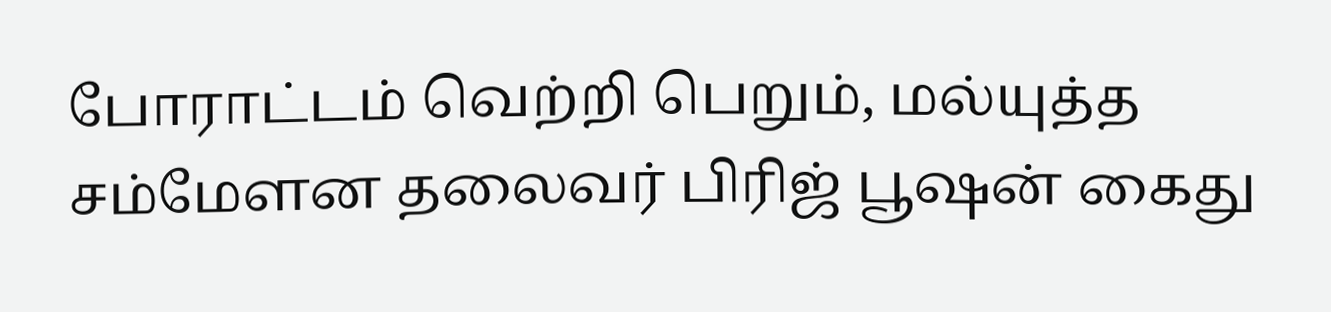போராட்டம் வெற்றி பெறும், மல்யுத்த சம்மேளன தலைவர் பிரிஜ் பூஷன் கைது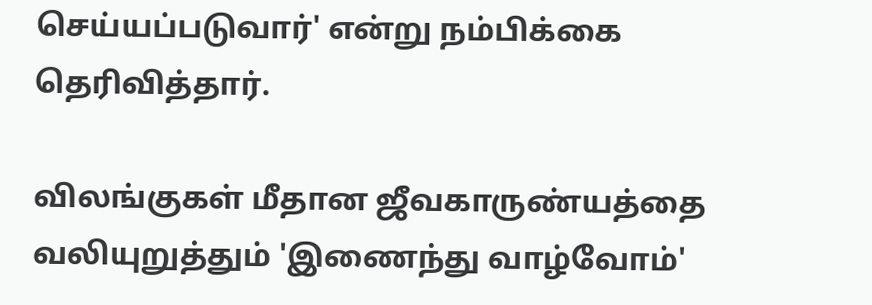செய்யப்படுவார்' என்று நம்பிக்கை தெரிவித்தார்.

விலங்குகள் மீதான ஜீவகாருண்யத்தை வலியுறுத்தும் 'இணைந்து வாழ்வோம்'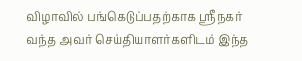விழாவில் பங்கெடுப்பதற்காக ஸ்ரீநகர் வந்த அவர் செய்தியாளர்களிடம் இந்த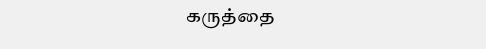கருத்தை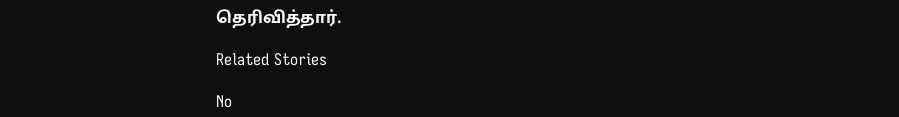தெரிவித்தார்.

Related Stories

No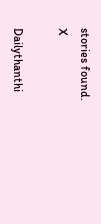stories found.
X

Dailythanthi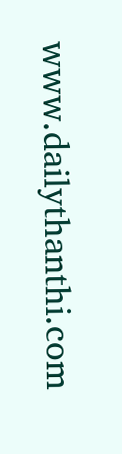www.dailythanthi.com